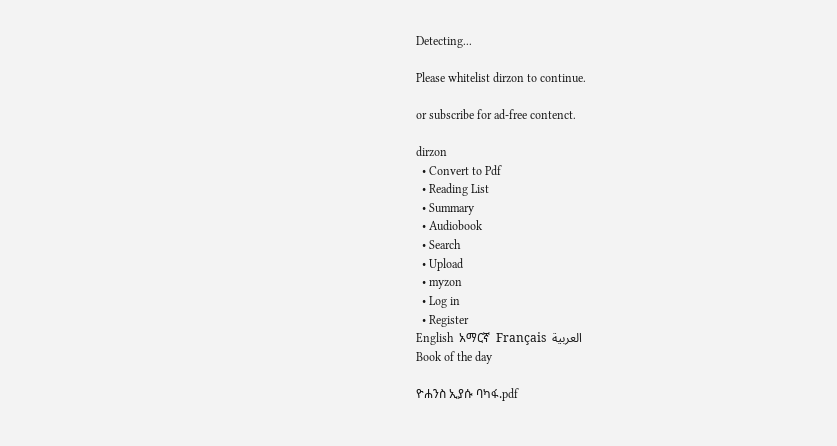Detecting...

Please whitelist dirzon to continue.

or subscribe for ad-free contenct.

dirzon
  • Convert to Pdf
  • Reading List
  • Summary
  • Audiobook
  • Search
  • Upload
  • myzon
  • Log in
  • Register
English  አማርኛ  Français  العربية
Book of the day

ዮሐንስ ኢያሱ ባካፋ.pdf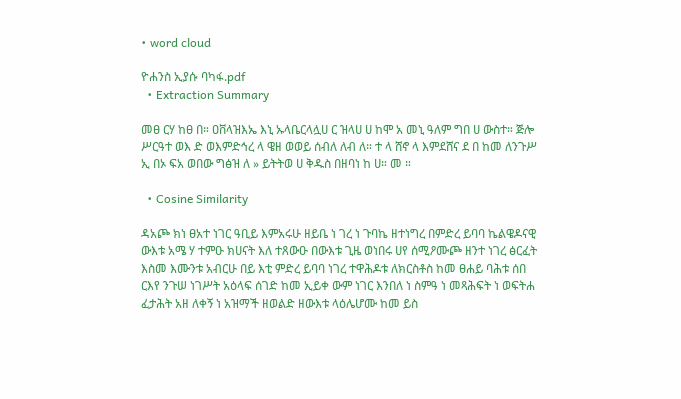• word cloud

ዮሐንስ ኢያሱ ባካፋ.pdf
  • Extraction Summary

መፀ ርሃ ከፀ በ። ዐቨላዝእኤ እኒ ኡላቤርላሏሀ ር ዝላሀ ሀ ከሞ አ መኒ ዓለም ግበ ሀ ውስተ። ጅሎ ሥርዓተ ወእ ድ ወእምድኅረ ላ ዌዘ ወወይ ሰብለ ለብ ለ። ተ ላ ሸኖ ላ እምደሸና ደ በ ከመ ለንጉሥ ኢ በኦ ፍአ ወበው ግፅዝ ለ » ይትትወ ሀ ቅዱስ በዘባነ ከ ሀ። መ ።

  • Cosine Similarity

ዳአጮ ክነ ፀአተ ነገር ዓቢይ እምአሩሁ ዘይቤ ነ ገረ ነ ጉባኬ ዘተነግረ በምድረ ይባባ ኬልዌዶናዊ ውእቱ አሜ ሃ ተምዑ ክሀናት እለ ተጸውዑ በውእቱ ጊዜ ወነበሩ ሀየ ሰሚዖሙጮ ዘንተ ነገረ ፅርፈት እስመ እሙንቱ አብርሁ በይ እቲ ምድረ ይባባ ነገረ ተዋሕዶቱ ለክርስቶስ ከመ ፀሐይ ባሕቱ ሰበ ርእየ ንጉሠ ነገሥት አዕላፍ ሰገድ ከመ ኢይቀ ውም ነገር እንበለ ነ ስምዓ ነ መጻሕፍት ነ ወፍትሐ ፈታሕት አዘ ለቀኝ ነ አዝማች ዘወልድ ዘውእቱ ላዕሌሆሙ ከመ ይስ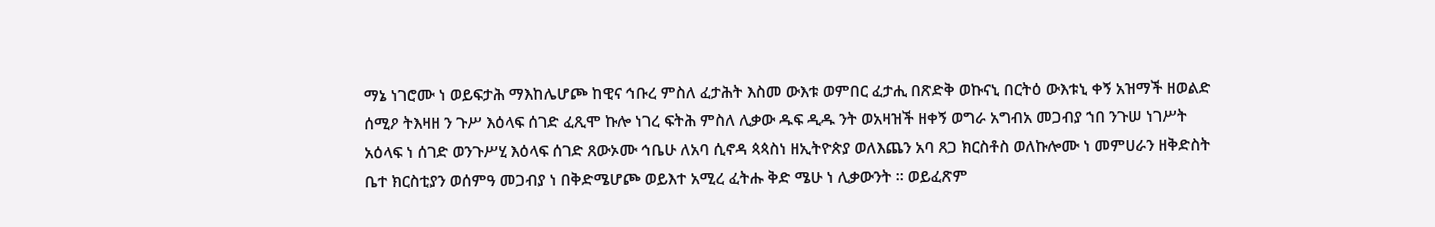ማኔ ነገሮሙ ነ ወይፍታሕ ማእከሌሆጮ ከዊና ኅቡረ ምስለ ፈታሕት እስመ ውእቱ ወምበር ፈታሒ በጽድቅ ወኩናኒ በርትዕ ውእቱኒ ቀኝ አዝማች ዘወልድ ሰሚዖ ትእዛዘ ን ጉሥ እዕላፍ ሰገድ ፈጺሞ ኩሎ ነገረ ፍትሕ ምስለ ሊቃው ዱፍ ዲዱ ንት ወአዛዝች ዘቀኝ ወግራ አግብአ መጋብያ ኀበ ንጉሠ ነገሥት አዕላፍ ነ ሰገድ ወንጉሥሂ እዕላፍ ሰገድ ጸውኦሙ ኅቤሁ ለአባ ሲኖዳ ጳጳስነ ዘኢትዮጵያ ወለእጨን አባ ጸጋ ክርስቶስ ወለኩሎሙ ነ መምሀራን ዘቅድስት ቤተ ክርስቲያን ወሰምዓ መጋብያ ነ በቅድሜሆጮ ወይእተ አሚረ ፈትሑ ቅድ ሜሁ ነ ሊቃውንት ። ወይፈጽም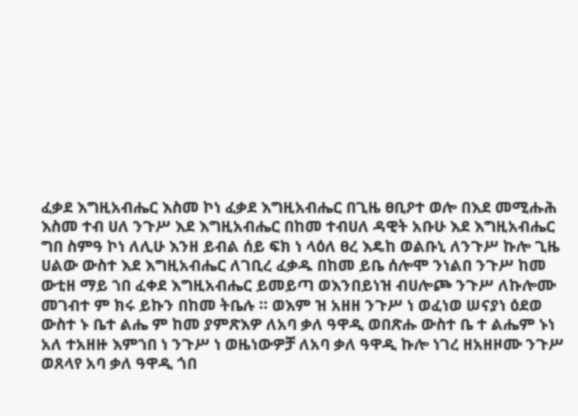ፈቃደ እግዚአብሔር እስመ ኮነ ፈቃደ እግዚአብሔር በጊዜ ፀቢዖተ ወሎ በእደ መሚሑሕ እስመ ተብ ሀለ ንጉሥ እደ እግዚአብሔር በከመ ተብሀለ ዳዊት አቡሁ እደ እግዚአብሔር ግበ ስምዓ ኮነ ለሊሁ እንዘ ይብል ሰይ ፍክ ነ ላዕለ ፀረ እዴከ ወልቡኒ ለንጉሥ ኩሎ ጊዜ ሀልው ውስተ እደ እግዚአብሔር ለገቢረ ፈቃዱ በከመ ይቤ ሰሎሞ ንነልበ ንጉሥ ከመ ውቲዘ ማይ ኀበ ፈቀደ እግዚአብሔር ይመይጣ ወእንበይነዝ ብሀሎጮ ንጉሥ ለኩሎሙ መገብተ ም ክሩ ይኩን በከመ ትቤሉ ። ወእም ዝ አዘዘ ንጉሥ ነ ወፈነወ ሠናያነ ዕደወ ውስተ ኑ ቤተ ልሔ ም ከመ ያምጽእዎ ለአባ ቃለ ዓዋዲ ወበጽሑ ውስተ ቤ ተ ልሔም ኑነ አለ ተአዘዙ እምኀበ ነ ንጉሥ ነ ወዜነውዎቻ ለአባ ቃለ ዓዋዲ ኩሎ ነገረ ዘአዘዞሙ ንጉሥ ወጸላየ አባ ቃለ ዓዋዲ ጎበ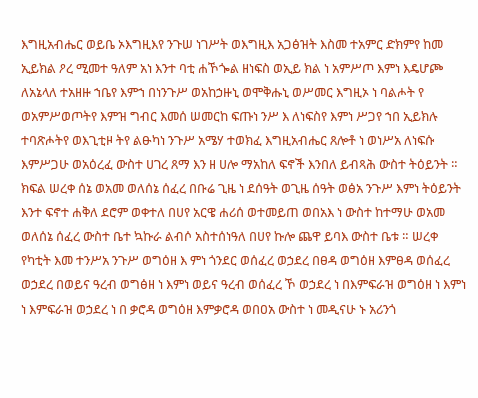እግዚአብሔር ወይቤ ኦእግዚእየ ንጉሠ ነገሥት ወእግዚእ አጋፅዝት እስመ ተአምር ድክምየ ከመ ኢይክል ዖረ ሚመተ ዓለም አነ እንተ ባቲ ሐኾጐል ዘነፍስ ወኢይ ክል ነ አምሥጦ እምነ እዴሆጮ ለአኔላለ ተአዘዙ ኀቤየ እምኀ በነንጉሥ ወአከኃዙኒ ወሞቅሑኒ ወሥመር እግዚኦ ነ ባልሖት የ ወአምሥወጦትየ እምዝ ግብር እመሰ ሠመርከ ፍጡነ ንሥ እ ለነፍስየ እምነ ሥጋየ ኀበ ኢይክሉ ተባጽሖትየ ወእጊቲዞ ትየ ልፁካነ ንጉሥ አሜሃ ተወክፈ እግዚአብሔር ጸሎቶ ነ ወነሥአ ለነፍሱ እምሥጋሁ ወአዕረፈ ውስተ ሀገረ ጸማ እን ዘ ሀሎ ማአከለ ፍኖች እንበለ ይብጻሕ ውስተ ትዕይንት ። ክፍል ሠረቀ ሰኔ ወአመ ወለሰኔ ሰፈረ በቡሬ ጊዜ ነ ደሰዓት ወጊዜ ሰዓት ወፅአ ንጉሥ እምነ ትዕይንት እንተ ፍኖተ ሐቅለ ደሮም ወቀተለ በሀየ አርዌ ሐሪሰ ወተመይጠ ወበአእ ነ ውስተ ከተማሁ ወአመ ወለሰኔ ሰፈረ ውስተ ቤተ ኳኩራ ልብሶ አስተሰነዓለ በሀየ ኩሎ ጨዋ ይባእ ውስተ ቤቱ ። ሠረቀ የካቲት እመ ተንሥአ ንጉሥ ወግዕዘ እ ምነ ጎንደር ወሰፈረ ወኃደረ በፀዳ ወግዕዘ እምፀዳ ወሰፈረ ወኃደረ በወይና ዓረብ ወግፅዘ ነ እምነ ወይና ዓረብ ወሰፈረ ኾ ወኃደረ ነ በእምፍራዝ ወግዕዘ ነ እምነ ነ እምፍራዝ ወኃደረ ነ በ ቃሮዳ ወግዕዘ እምቃሮዳ ወበዐአ ውስተ ነ መዲናሁ ኑ አሪንጎ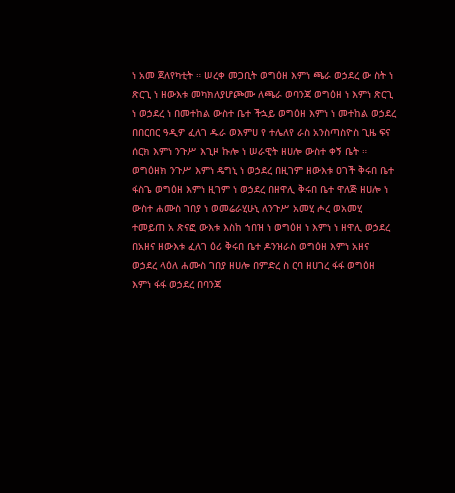ነ አመ ጀለየካቲት ። ሠረቀ መጋቢት ወግዕዘ እምነ ጫራ ወኃደረ ው ስት ነ ጽርጊ ነ ዘውእቱ መካክለያሆጮሙ ለጫራ ወባንጃ ወግዕዘ ነ እምነ ጽርጊ ነ ወኃደረ ነ በመተከል ውስተ ቤተ ችኋይ ወግዕዘ እምነ ነ መተከል ወኃደረ በበርበር ዓዲዎ ፈለገ ዱራ ወእምሀ የ ተሌለየ ራስ አንስጣስዮስ ጊዜ ፍና ሰርክ እምነ ንጉሥ እጊዞ ኩሎ ነ ሠራዊት ዘሀሎ ውስተ ቀኝ ቤት ። ወግዕዘክ ንጉሥ እምነ ዴግኒ ነ ወኃደረ በዚገም ዘውእቱ ዐገች ቅሩበ ቤተ ፋስጌ ወግዕዘ እምነ ዚገም ነ ወኃደረ በዘዋሊ ቅሩበ ቤተ ዋለጅ ዘሀሎ ነ ውስተ ሐሙስ ገበያ ነ ወመሬራሂሁኒ ለንጉሥ አመሂ ሖረ ወአመሂ ተመይጠ አ ጽናፎ ውእቱ እስከ ኀበዝ ነ ወግዕዘ ነ እምነ ነ ዘዋሊ ወኃደረ በአዘና ዘውእቱ ፈለገ ዕሪ ቅሩበ ቤተ ዶንዝራስ ወግዕዘ እምነ አዘና ወኃደረ ላዕለ ሐሙስ ገበያ ዘሀሎ በምድረ ስ ርባ ዘሀገረ ፋፋ ወግዕዘ እምነ ፋፋ ወኃደረ በባንጃ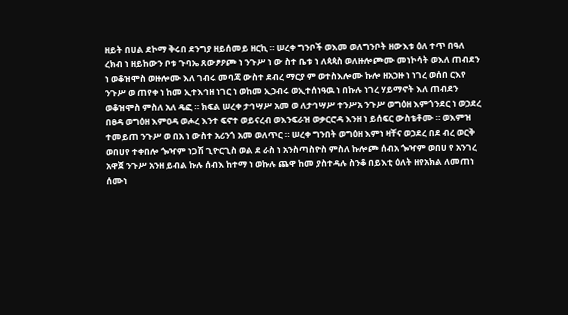ዘይት በሀል ደኮማ ቅሩበ ደንግያ ዘይሰመይ ዘርኪ ። ሠረቀ ግንቦች ወእመ ወለግንቦት ዘውእቱ ዕለ ተጥ በዓለ ረክብ ነ ዘይከውን ቦቱ ጉባኤ ጸውፆዖጮ ነ ንጉሥ ነ ው ስተ ቤቱ ነ ለጳጳስ ወለዙሎጮሙ መነኮሳት ወእለ ጠብደን ነ ወቆዝሞስ ወዙሎሙ እለ ገብሩ መባጃ ውስተ ደብረ ማርያ ም ወተስእሎሙ ኩሎ ዘአኃዙ ነ ነገረ ወሰበ ርእየ ንጉሥ ወ ጠየቀ ነ ከመ ኢተእኅዘ ነገር ነ ወከመ ኢኃብሩ ወኢተሰነዓዉ ነ በኩሉ ነገረ ሃይማኖት እለ ጠብደን ወቆዝሞስ ምስለ አለ ዴፎ ። ክፍል ሠረቀ ታኅሣሥ አመ ወ ለታኅሣሥ ተንሥአ ንጉሥ ወግዕዘ እምጎንደር ነ ወኃደረ በፀዳ ወግዕዘ እምዐዳ ወሖረ እንተ ፍኖተ ወይናረብ ወእንፍራዝ ወቃርሮዳ እንዘ ነ ይሰፍር ውስቴቶሙ ። ወእምዝ ተመይጠ ንጉሥ ወ በአ ነ ውስተ አሪንጎ አመ ወለጥር ። ሠረቀ ግንበት ወግዕዘ እምነ ዛቸና ወኃደረ በደ ብረ ወርቅ ወበሀየ ተቀበሎ ጐዣም ነጋሽ ጊዮርጊስ ወል ደ ራስ ነ አንስጣስዮስ ምስለ ኩሎጮ ሰብአ ጐዣም ወበሀ የ አንገረ አዋጀ ንጉሥ አንዘ ይብል ኩሉ ሰብእ ከተማ ነ ወኩሉ ጨዋ ከመ ያስተዳሉ ስንቆ በይእቲ ዕለት ዘየአክል ለመጠነ ሰሙነ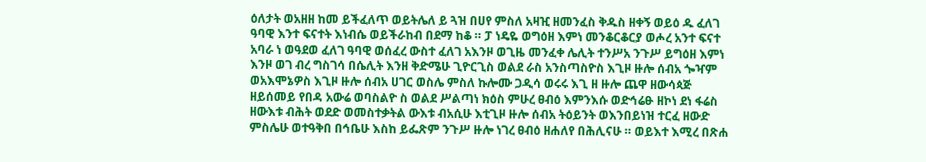ዕለታት ወአዘዘ ከመ ይችፈለጥ ወይትሌለ ይ ጓዝ በሀየ ምስለ አዛዢ ዘመንፈስ ቅዱስ ዘቀኝ ወይዕ ዱ ፈለገ ዓባዊ እንተ ፍናተት እነብሴ ወይችራከብ በደማ ከቆ ። ፓ ነዴዬ ወግዕዘ እምነ መንቆርቆርያ ወሖረ አንተ ፍናተ አባራ ነ ወዓደወ ፈለገ ዓባዊ ወሰፈረ ውስተ ፈለገ አእንዞ ወጊዜ መንፈቀ ሌሊት ተንሥአ ንጉሥ ይግዕዘ እምነ እንዞ ወገ ብረ ግስገሳ በሴሊት እንዘ ቅድሜሁ ጊዮርጊስ ወልደ ራስ አንስጣስዮስ እጊዞ ዙሎ ሰብአ ጐዣም ወአእሞኔዎስ እጊዞ ዙሎ ሰብአ ሀገር ወስሌ ምስለ ኩሎሙ ጋዲሳ ወሩሩ እጊ ዘ ዙሎ ጨዋ ዘውሳጳጅ ዘይሰመይ የበዳ አውሬ ወባስልዮ ስ ወልደ ሥልጣነ ክዕስ ምሁረ ፀብዕ እምንእሱ ወድኅሬፁ ዘኮነ ደነ ፋሬስ ዘውእቱ ብሕት ወደድ ወመስተቃትል ውእቱ ብአሲሁ እቲጊዞ ዙሎ ሰብአ ትዕይንት ወእንበይነዝ ተርፈ ዘውድ ምስሌሁ ወተዓቅበ በኅቤሁ እስከ ይፌጽም ንጉሥ ዙሎ ነገረ ፀብዕ ዘሐለየ በሕሊናሁ ። ወይእተ እሚረ በጽሐ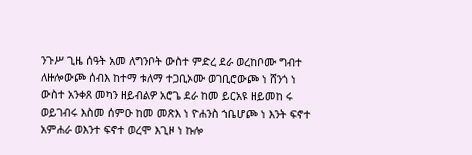ንጉሥ ጊዜ ሰዓት አመ ለግንቦት ውስተ ምድረ ደራ ወረከቦሙ ግብተ ለዙሎውጮ ሰብእ ከተማ ቱለማ ተጋቢኦሙ ወገቢሮውጮ ነ ሸንጎ ነ ውስተ አንቀጸ መካን ዘይብልዎ አሮጌ ደራ ከመ ይርአዩ ዘይመከ ሩ ወይገብሩ እስመ ሰምዑ ከመ መጽእ ነ ዮሐንስ ኀቤሆጮ ነ እንት ፍኖተ አምሐራ ወእንተ ፍኖተ ወረሞ እጊዞ ነ ኩሎ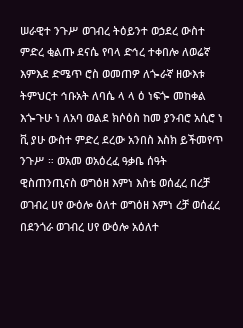ሠራዊተ ንጉሥ ወገብረ ትዕይንተ ወኃደረ ውስተ ምድረ ቂልጡ ደናሴ የባላ ድኅረ ተቀበሎ ለወሬኛ እምእደ ድሜጥ ሮስ ወመጠዎ ለጐራኛ ዘውእቱ ትምህርተ ኅቡአት ለባሴ ላ ላ ዕ ነፍጐ መከቀል እጐጉሁ ነ ለአባ ወልደ ክሶዕስ ከመ ያንብሮ አሲሮ ነ ቪ ያሁ ውስተ ምድረ ደረው አንበስ እስክ ይችመየጥ ንጉሥ ። ወአመ ወአዕረፈ ዓቃቤ ሰዓት ዊስጠንጢናስ ወግዕዘ እምነ እስቴ ወሰፈረ በረቻ ወገብረ ሀየ ውዕሎ ዕለተ ወግዕዘ እምነ ረቻ ወሰፈረ በደንጎራ ወገብረ ሀየ ውዕሎ አዕለተ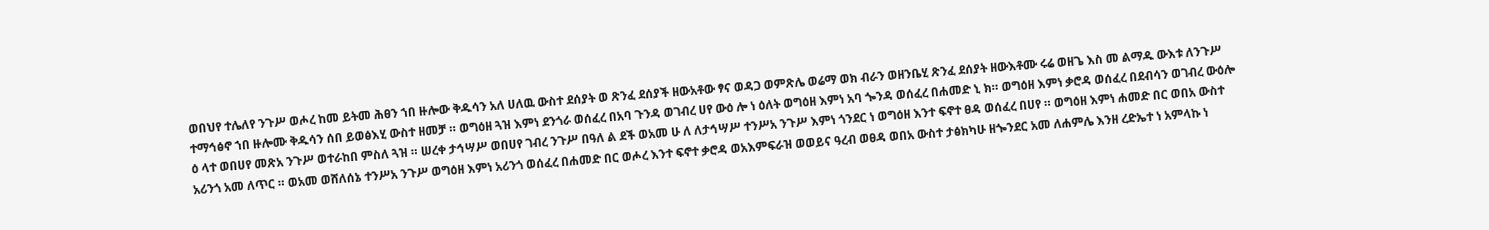ወበህየ ተሌለየ ንጉሥ ወሖረ ከመ ይትመ ሕፀን ኀበ ዙሎው ቅዱሳን አለ ሀለዉ ውስተ ደሰያት ወ ጽንፈ ደሰያች ዘውአቶው ፃና ወዳጋ ወምጽሌ ወሬማ ወክ ብራን ወዘንቤሂ ጽንፈ ደሰያት ዘውእቶሙ ሩሬ ወዘጌ እስ መ ልማዱ ውእቱ ለንጉሥ ተማኅፅኖ ኀበ ዙሎሙ ቅዱሳን ሰበ ይወፅእሂ ውስተ ዘመቻ ። ወግዕዘ ጓዝ እምነ ደንጎራ ወሰፈረ በአባ ጉንዳ ወገብረ ሀየ ውዕ ሎ ነ ዕለት ወግዕዘ እምነ አባ ጐንዳ ወሰፈረ በሐመድ ኒ ክ። ወግዕዘ እምነ ቃሮዳ ወሰፈረ በደብሳን ወገብረ ውዕሎ ዕ ላተ ወበሀየ መጽአ ንጉሥ ወተራከበ ምስለ ጓዝ ። ሠረቀ ታኅሣሥ ወበሀየ ገብረ ንጉሥ በዓለ ል ደች ወአመ ሁ ለ ለታኅሣሥ ተንሥአ ንጉሥ እምነ ጎንደር ነ ወግዕዘ እንተ ፍኖተ ፀዳ ወሰፈረ በሀየ ። ወግዕዘ እምነ ሐመድ በር ወበአ ውስተ አሪንጎ አመ ለጥር ። ወአመ ወሸለሰኔ ተንሥአ ንጉሥ ወግዕዘ እምነ አሪንጎ ወሰፈረ በሐመድ በር ወሖረ እንተ ፍኖተ ቃሮዳ ወአእምፍራዝ ወወይና ዓረብ ወፀዳ ወበአ ውስተ ታፅክካሁ ዘጐንደር አመ ለሐምሌ እንዘ ረድኤተ ነ አምላኩ ነ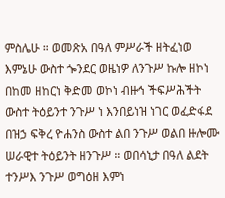ምስሌሁ ። ወመጽአ በዓለ ምሥራች ዘትፈነወ እምኔሁ ውስተ ጐንደር ወዜነዎ ለንጉሥ ኩሎ ዘኮነ በከመ ዘከርነ ቅድመ ወኮነ ብዙኅ ችፍሥሕችት ውስተ ትዕይንተ ንጉሥ ነ እንበይነዝ ነገር ወፈድፋደ በዝኃ ፍቅረ ዮሐንስ ውስተ ልበ ንጉሥ ወልበ ዙሎሙ ሠራዊተ ትዕይንት ዘንጉሥ ። ወበሳኒታ በዓለ ልደት ተንሥእ ንጉሥ ወግዕዘ እምነ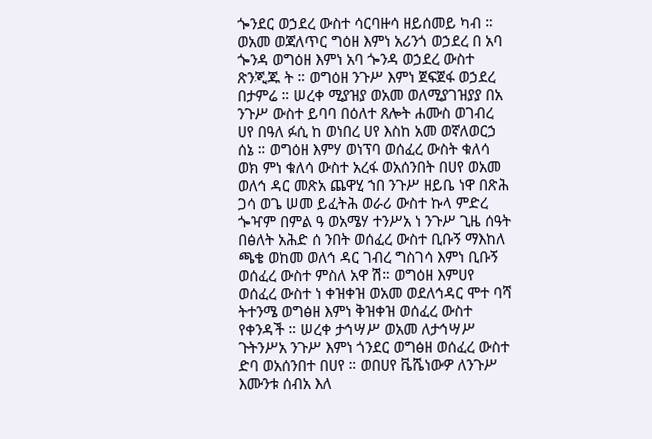ጐንደር ወኃደረ ውስተ ሳርባዙሳ ዘይሰመይ ካብ ። ወአመ ወጃለጥር ግዕዘ እምነ አሪንጎ ወኃደረ በ አባ ጐንዳ ወግዕዘ እምነ አባ ጐንዳ ወኃደረ ውስተ ጽንጂጁ ት ። ወግዕዘ ንጉሥ እምነ ጀፍጀፋ ወኃደረ በታምሬ ። ሠረቀ ሚያዝያ ወአመ ወለሚያገዝያያ በአ ንጉሥ ውስተ ይባባ በዕለተ ጸሎት ሐሙስ ወገብረ ሀየ በዓለ ፉሲ ከ ወነበረ ሀየ እስከ አመ ወኛለወርኃ ሰኔ ። ወግዕዘ እምሃ ወነፕባ ወሰፈረ ውስት ቁለሳ ወክ ምነ ቁለሳ ውስተ አረፋ ወአሰንበት በሀየ ወአመ ወለኅ ዳር መጽአ ጨዋሂ ኀበ ንጉሥ ዘይቤ ነዋ በጽሕ ጋሳ ወጌ ሠመ ይፈትሕ ወራሪ ውስተ ኩላ ምድረ ጐዣም በምል ዓ ወአሜሃ ተንሥአ ነ ንጉሥ ጊዜ ሰዓት በፅለት አሕድ ሰ ንበት ወሰፈረ ውስተ ቢቡኝ ማእከለ ጫቄ ወከመ ወለኅ ዳር ገብረ ግስገሳ እምነ ቢቡኝ ወሰፈረ ውስተ ምስለ አዋ ሽ። ወግዕዘ እምሀየ ወሰፈረ ውስተ ነ ቀዝቀዝ ወአመ ወደለኅዳር ሞተ ባሻ ትተንሜ ወግፅዘ እምነ ቅዝቀዝ ወሰፈረ ውስተ የቀንዳች ። ሠረቀ ታኅሣሥ ወአመ ለታኅሣሥ ጉትንሥአ ንጉሥ እምነ ጎንደር ወግፅዘ ወሰፈረ ውስተ ድባ ወአሰንበተ በሀየ ። ወበሀየ ቬሼነውዎ ለንጉሥ እሙንቱ ሰብአ እለ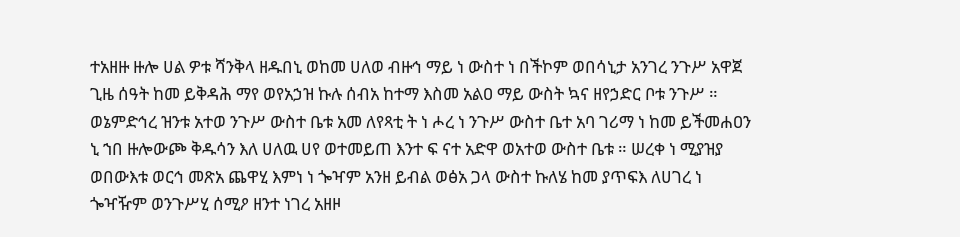ተአዘዙ ዙሎ ሀል ዎቱ ሻንቅላ ዘዱበኒ ወከመ ሀለወ ብዙኅ ማይ ነ ውስተ ነ በችኮም ወበሳኒታ አንገረ ንጉሥ አዋጀ ጊዜ ሰዓት ከመ ይቅዳሕ ማየ ወየአኃዝ ኩሉ ሰብአ ከተማ እስመ አልዐ ማይ ውስት ኳና ዘየኃድር ቦቱ ንጉሥ ። ወኔምድኅረ ዝንቱ አተወ ንጉሥ ውስተ ቤቱ አመ ለየጻቲ ት ነ ሖረ ነ ንጉሥ ውስተ ቤተ አባ ገሪማ ነ ከመ ይችመሐዐን ኒ ኀበ ዙሎውጮ ቅዱሳን እለ ሀለዉ ሀየ ወተመይጠ እንተ ፍ ናተ አድዋ ወአተወ ውስተ ቤቱ ። ሠረቀ ነ ሚያዝያ ወበውእቱ ወርኅ መጽአ ጨዋሂ እምነ ነ ጐዣም አንዘ ይብል ወፅአ ጋላ ውስተ ኩለሄ ከመ ያጥፍእ ለሀገረ ነ ጐዣዥም ወንጉሥሂ ሰሚዖ ዘንተ ነገረ አዘዞ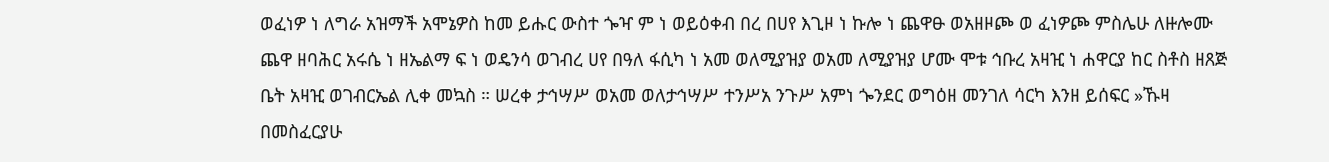ወፈነዎ ነ ለግራ አዝማች አሞኔዎስ ከመ ይሑር ውስተ ጐዣ ም ነ ወይዕቀብ በረ በሀየ እጊዞ ነ ኩሎ ነ ጨዋፁ ወአዘዞጮ ወ ፈነዎጮ ምስሌሁ ለዙሎሙ ጨዋ ዘባሕር አሩሴ ነ ዘኤልማ ፍ ነ ወዴንሳ ወገብረ ሀየ በዓለ ፋሲካ ነ አመ ወለሚያዝያ ወአመ ለሚያዝያ ሆሙ ሞቱ ኅቡረ አዛዢ ነ ሐዋርያ ከር ስቶስ ዘጸጅ ቤት አዛዢ ወገብርኤል ሊቀ መኳስ ። ሠረቀ ታኅሣሥ ወአመ ወለታኅሣሥ ተንሥአ ንጉሥ አምነ ጐንደር ወግዕዘ መንገለ ሳርካ እንዘ ይሰፍር »ኹዛ በመስፈርያሁ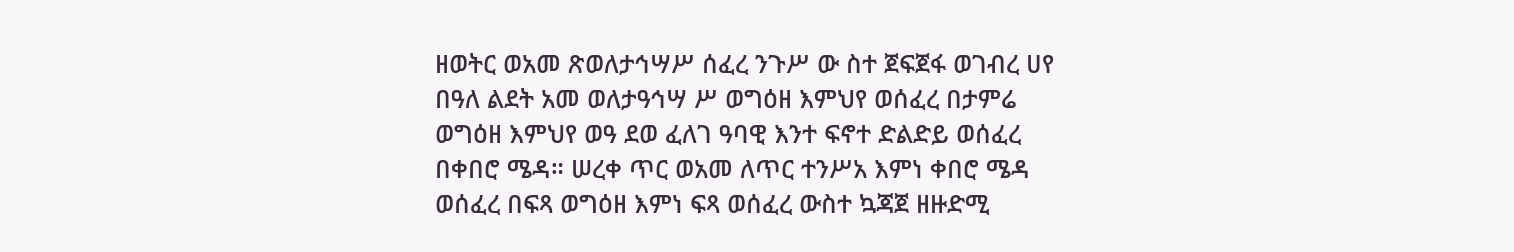ዘወትር ወአመ ጽወለታኅሣሥ ሰፈረ ንጉሥ ው ስተ ጀፍጀፋ ወገብረ ሀየ በዓለ ልደት አመ ወለታዓኅሣ ሥ ወግዕዘ እምህየ ወሰፈረ በታምሬ ወግዕዘ እምህየ ወዓ ደወ ፈለገ ዓባዊ እንተ ፍኖተ ድልድይ ወሰፈረ በቀበሮ ሜዳ። ሠረቀ ጥር ወአመ ለጥር ተንሥአ እምነ ቀበሮ ሜዳ ወሰፈረ በፍጻ ወግዕዘ እምነ ፍጻ ወሰፈረ ውስተ ኳጃጀ ዘዙድሚ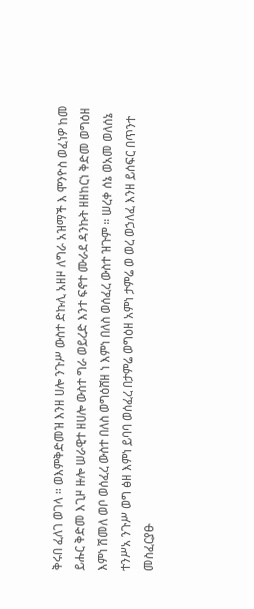ቅሩበ ፈለገ ወገላ ። ወእምቅድመዝ እንዘ ሀሎ ንጉሥ ውስተ ድኩሊ አዘዞ ለግራ አዝማች እ ሞንዮስ ወፈነዎ ከመ ይሑር ቅድመ እጊዞ ዙሎ ሠራዊተ ዘሀሎ ውስተ ግራ ወይረድ እንተ ፍኖተ ሙራደ ዳንኩት ዘዘከርነ ቅድመ ወግዕዘ እምነ ሽመለ ወቦ ወሰፈረ ውስተ በለስ ወግዕሸዘ ነ እምነ በለስ ወሰፈረ ውስተ ዝጉም ። ሠረቀ ሰኔ ወአመ ወለሰኔ ተንሥአ ንጉሥ ወግ ፅዘ እምነ ይባባ ወሰፈረ በታምሬ ወግዕዘ አምነ ታምሬ ወ ወረ ወኃለፈ እንዘ ይሰፍር በጥንተ መስፈርያፁ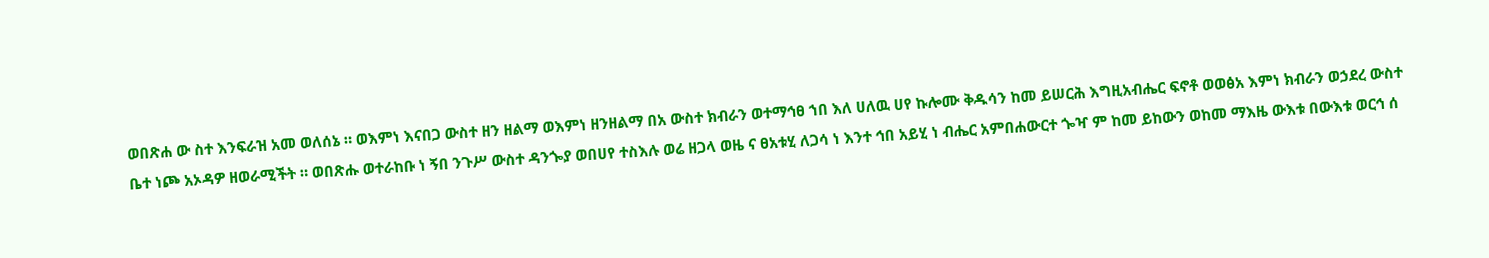ወበጽሐ ው ስተ እንፍራዝ አመ ወለሰኔ ። ወእምነ እናበጋ ውስተ ዘን ዘልማ ወእምነ ዘንዘልማ በአ ውስተ ክብራን ወተማኅፀ ኀበ እለ ሀለዉ ሀየ ኩሎሙ ቅዱሳን ከመ ይሠርሕ እግዚአብሔር ፍኖቶ ወወፅአ እምነ ክብራን ወኃደረ ውስተ ቤተ ነጮ አኦዳዎ ዘወራሚችት ። ወበጽሑ ወተራከቡ ነ ኝበ ንጉሥ ውስተ ዳንጐያ ወበሀየ ተስእሉ ወሬ ዘጋላ ወዜ ና ፀአቱሂ ለጋሳ ነ እንተ ኅበ አይሂ ነ ብሔር አምበሐውርተ ጐዣ ም ከመ ይከውን ወከመ ማእዜ ውእቱ በውእቱ ወርኅ ሰ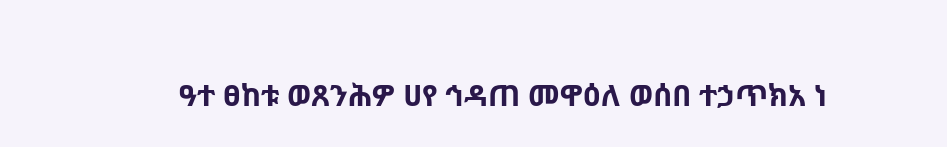ዓተ ፀከቱ ወጸንሕዎ ሀየ ኅዳጠ መዋዕለ ወሰበ ተኃጥክአ ነ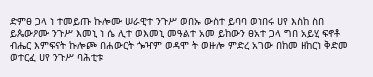ድምፀ ጋላ ነ ተመይጡ ኩሎሙ ሠራዊተ ንጉሥ ወበኡ ውስተ ይባባ ወነበሩ ሀየ እስከ ስበ ይጴውዖሙ ንጉሥ እመኒ ነ ሴ ሊተ ወእመኒ መዓልተ አመ ይከውን ፀአተ ጋላ ግበ አይሂ ፍኖቶ ብሔር እምፍናት ኩሎጮ በሐውርት ጐዣም ወዳሞ ት ወዙሎ ምድረ አገው በከመ ዘከርነ ቅድመ ወተርፈ ሀየ ንጉሥ ባሕቲቱ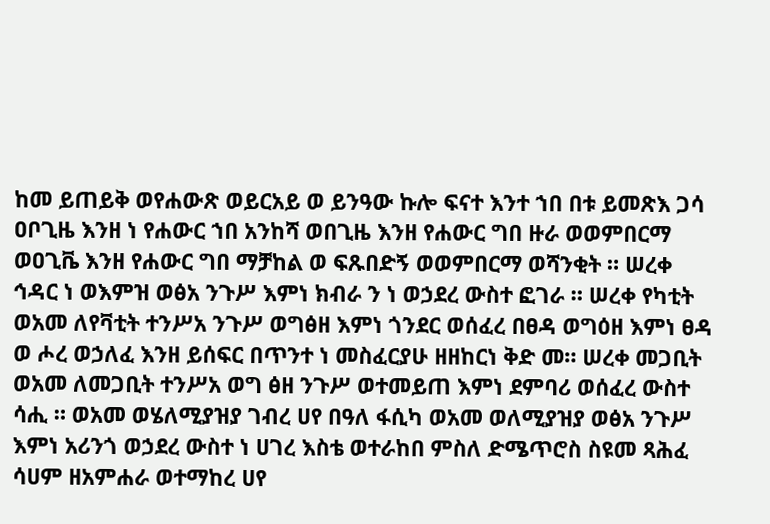ከመ ይጠይቅ ወየሐውጽ ወይርአይ ወ ይንዓው ኩሎ ፍናተ እንተ ኀበ በቱ ይመጽእ ጋሳ ዐቦጊዜ እንዘ ነ የሐውር ኀበ አንከሻ ወበጊዜ እንዘ የሐውር ግበ ዙራ ወወምበርማ ወዐጊቬ እንዘ የሐውር ግበ ማቻከል ወ ፍጹበድኝ ወወምበርማ ወሻንቂት ። ሠረቀ ኅዳር ነ ወእምዝ ወፅአ ንጉሥ እምነ ክብራ ን ነ ወኃደረ ውስተ ፎገራ ። ሠረቀ የካቲት ወአመ ለየቫቲት ተንሥአ ንጉሥ ወግፅዘ እምነ ጎንደር ወሰፈረ በፀዳ ወግዕዘ እምነ ፀዳ ወ ሖረ ወኃለፈ እንዘ ይሰፍር በጥንተ ነ መስፈርያሁ ዘዘከርነ ቅድ መ። ሠረቀ መጋቢት ወአመ ለመጋቢት ተንሥአ ወግ ፅዘ ንጉሥ ወተመይጠ እምነ ደምባሪ ወሰፈረ ውስተ ሳሒ ። ወአመ ወሄለሚያዝያ ገብረ ሀየ በዓለ ፋሲካ ወአመ ወለሚያዝያ ወፅአ ንጉሥ እምነ አሪንጎ ወኃደረ ውስተ ነ ሀገረ እስቴ ወተራከበ ምስለ ድሜጥሮስ ስዩመ ጻሕፈ ሳሀም ዘአምሐራ ወተማከረ ሀየ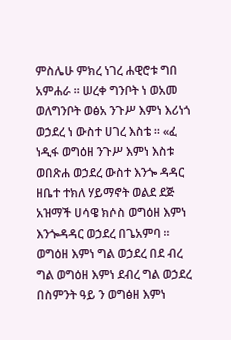ምስሌሁ ምክረ ነገረ ሐዊሮቱ ግበ አምሐራ ። ሠረቀ ግንቦት ነ ወአመ ወለግንቦት ወፅአ ንጉሥ እምነ እሪነጎ ወኃደረ ነ ውስተ ሀገረ እስቴ ። «ፈ ነዲፋ ወግዕዘ ንጉሥ እምነ እስቱ ወበጽሐ ወኃደረ ውስተ እንጐ ዳዳር ዘቤተ ተክለ ሃይማኖት ወልደ ደጅ አዝማች ሀሳዌ ክሶስ ወግዕዘ እምነ እንጐዳዳር ወኃደረ በጌአምባ ። ወግዕዘ እምነ ግል ወኃደረ በደ ብረ ግል ወግዕዘ እምነ ደብረ ግል ወኃደረ በስምንት ዓይ ን ወግፅዘ እምነ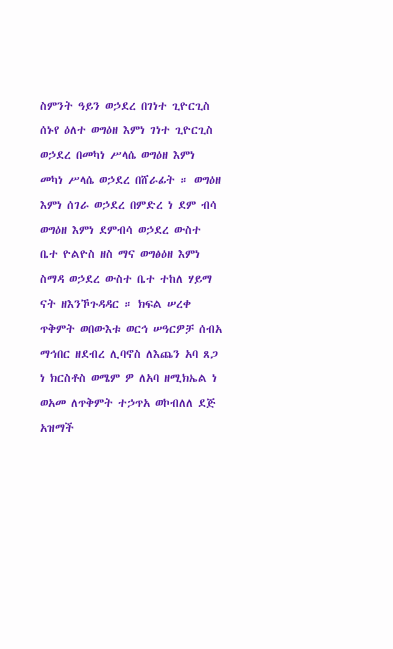ስምንት ዓይን ወኃደረ በገነተ ጊዮርጊስ ሰኑየ ዕለተ ወግዕዘ እምነ ገነተ ጊዮርጊስ ወኃደረ በመካነ ሥላሴ ወግዕዘ እምነ መካነ ሥላሴ ወኃደረ በሸራፊት ። ወግዕዘ እምነ ሰገራ ወኃደረ በምድረ ነ ደም ብሳ ወግዕዘ እምነ ደምብሳ ወኃደረ ውስተ ቤተ ዮልዮስ ዘስ ማና ወግፅዕዘ እምነ ስማዳ ወኃደረ ውስተ ቤተ ተከለ ሃይማ ናት ዘእንኾጉዳዳር ። ክፍል ሠረቀ ጥቅምት ወበውእቱ ወርኅ ሠዓርዎቻ ሰብአ ማኅበር ዘደብረ ሊባኖስ ለእጨን አባ ጸጋ ነ ክርስቶስ ወሜም ዎ ለአባ ዘሚክኤል ነ ወአመ ለጥቅምት ተኃጥአ ወኮብለለ ደጅ አዝማች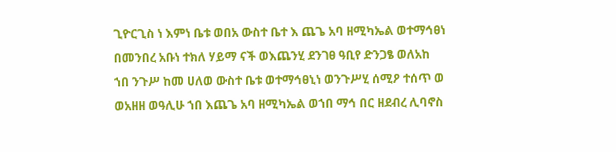ጊዮርጊስ ነ እምነ ቤቱ ወበአ ውስተ ቤተ እ ጨጌ አባ ዘሚካኤል ወተማኅፀነ በመንበረ አቡነ ተክለ ሃይማ ናች ወእጨንሂ ደንገፀ ዓቢየ ድንጋፄ ወለአከ ኀበ ንጉሥ ከመ ሀለወ ውስተ ቤቱ ወተማኅፀኒነ ወንጉሥሂ ሰሚዖ ተሰጥ ወ ወአዘዘ ወዓሊሁ ኀበ እጨጌ አባ ዘሚካኤል ወኀበ ማኅ በር ዘደብረ ሊባኖስ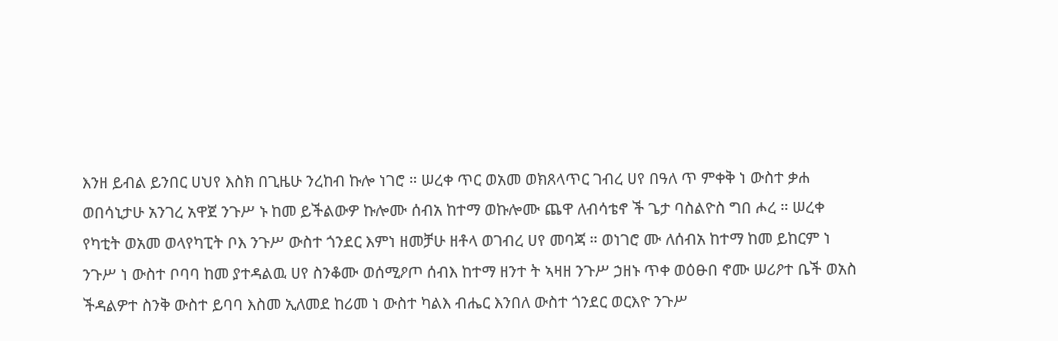እንዘ ይብል ይንበር ሀህየ እስክ በጊዜሁ ንረከብ ኩሎ ነገሮ ። ሠረቀ ጥር ወአመ ወክጸላጥር ገብረ ሀየ በዓለ ጥ ምቀቅ ነ ውስተ ቃሐ ወበሳኒታሁ አንገረ አዋጀ ንጉሥ ኑ ከመ ይችልውዎ ኩሎሙ ሰብአ ከተማ ወኩሎሙ ጨዋ ለብሳቴኖ ች ጌታ ባስልዮስ ግበ ሖረ ። ሠረቀ የካቲት ወአመ ወላየካፒት ቦእ ንጉሥ ውስተ ጎንደር እምነ ዘመቻሁ ዘቶላ ወገብረ ሀየ መባጃ ። ወነገሮ ሙ ለሰብአ ከተማ ከመ ይከርም ነ ንጉሥ ነ ውስተ ቦባባ ከመ ያተዳልዉ ሀየ ስንቆሙ ወሰሚዖጦ ሰብእ ከተማ ዘንተ ት ኣዛዘ ንጉሥ ኃዘኑ ጥቀ ወዕፁበ ኖሙ ሠሪዖተ ቤች ወአስ ችዳልዎተ ስንቅ ውስተ ይባባ እስመ ኢለመደ ከሪመ ነ ውስተ ካልእ ብሔር እንበለ ውስተ ጎንደር ወርእዮ ንጉሥ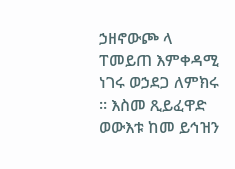ኃዘኖውጮ ላ ፐመይጠ እምቀዳሚ ነገሩ ወኃደጋ ለምክሩ ። እስመ ጺይፈዋድ ወውእቱ ከመ ይኅዝን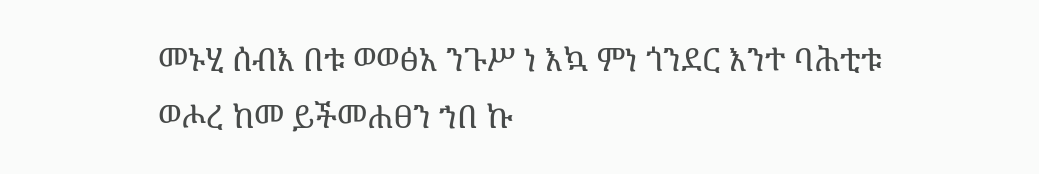መኑሂ ሰብእ በቱ ወወፅአ ንጉሥ ነ እኳ ምነ ጎንደር እንተ ባሕቲቱ ወሖረ ከመ ይችመሐፀን ኀበ ኩ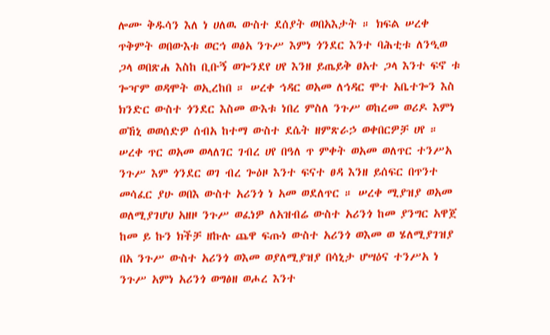ሎሙ ቅዱሳን እለ ነ ሀለዉ ውስተ ደሰያት ወበአእታት ። ክፍል ሠረቀ ጥቅምት ወበውእቱ ወርኅ ወፅአ ንጉሥ እምነ ጎንደር እንተ ባሕቲቱ ለንዒወ ጋላ ወበጽሐ እስከ ቢቡኝ ወጐንደየ ሀየ እንዘ ይጤይቅ ፀአተ ጋላ እንተ ፍኖ ቱ ጐዣም ወዳሞት ወኢረከበ ። ሠረቀ ኅዳር ወአመ ለኅዳር ሞተ አቤተጐን እስ ክንድር ውስተ ጎንደር እስመ ውእቱ ነበረ ምስለ ንጉሥ ወከረመ ወሪዶ እምነ ወኸኒ ወወሰድዎ ሰብአ ከተማ ውስተ ደሴት ዘምጽራኃ ወቀበርዎቻ ሀየ ። ሠረቀ ጥር ወአመ ወላለገር ገብረ ሀየ በዓለ ጥ ምቀት ወአመ ወለጥር ተንሥአ ንጉሥ እም ጎንደር ወገ ብረ ጐዕዞ እንተ ፍናተ ፀዳ እንዘ ይሰፍር በጥንተ መሳፈር ያሁ ወበእ ውስተ አሪንጎ ነ አመ ወደለጥር ። ሠረቀ ሚያዝያ ወአመ ወለሚያገሆሀ አዘዞ ንጉሥ ወፈነዎ ለአዝብሬ ውስተ አሪንጎ ከመ ያንግር አዋጀ ከመ ይ ኩን ክችቻ ዘኩሉ ጨዋ ፍጡነ ውስተ አሪንጎ ወእመ ወ ሄለሚያገዝያ በአ ንጉሥ ውስተ አሪንጎ ወእመ ወያለሚያዝያ በሳኒታ ሆሣዕና ተንሥአ ነ ንጉሥ አምነ አሪንጎ ወግፅዘ ወሖረ እንተ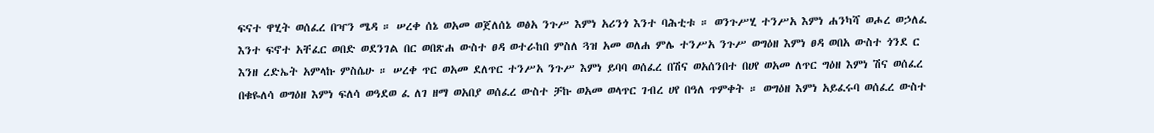ፍናተ ዋሂት ወሰፈረ በዣን ሜዳ ። ሠረቀ ሰኔ ወአመ ወጀለሰኔ ወፅአ ንጉሥ እምነ አሪንጎ እንተ ባሕቲቱ ። ወንጉሥሂ ተንሥአ እምነ ሐንካሻ ወሖረ ወኃለፈ እንተ ፍኖተ አቸፈር ወበድ ወደንገል በር ወበጽሐ ውስተ ፀዳ ወተራከበ ምስለ ጓዝ አመ ወለሐ ምሌ ተንሥአ ንጉሥ ወግዕዘ እምነ ፀዳ ወበአ ውስተ ጎንደ ር እንዘ ረድኤት አምላኩ ምስሴሁ ። ሠረቀ ጥር ወአመ ደለጥር ተንሥአ ንጉሥ እምነ ይባባ ወሰፈረ በሽና ወአሰንበተ በሀየ ወአመ ለጥር ግዕዘ እምነ ሽና ወሰፈረ በቁዬለሳ ወግዕዘ እምነ ፍለሳ ወዓደወ ፈ ለገ ዘማ ወአበያ ወሰፈረ ውስተ ቻኩ ወአመ ወላጥር ገብረ ሀየ በዓለ ጥምቀት ። ወግዕዘ እምነ አይፈሩባ ወሰፈረ ውስተ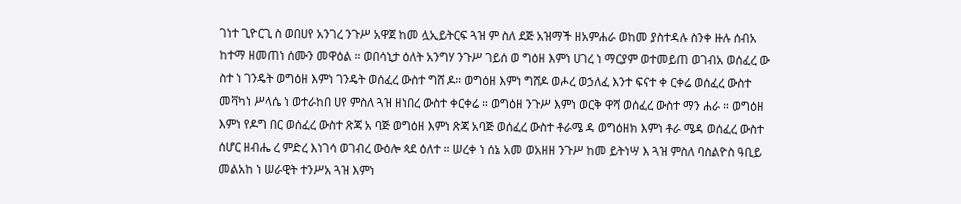ገነተ ጊዮርጊ ስ ወበሀየ አንገረ ንጉሥ አዋጀ ከመ ሏኢይትርፍ ጓዝ ም ስለ ደጅ አዝማች ዘአምሐራ ወከመ ያስተዳሉ ስንቀ ዙሉ ሰብአ ከተማ ዘመጠነ ሰሙን መዋዕል ። ወበሳኒታ ዕለት አንግሃ ንጉሥ ገይሰ ወ ግዕዘ እምነ ሀገረ ነ ማርያም ወተመይጠ ወገብአ ወሰፈረ ው ስተ ነ ገንዴት ወግዕዘ እምነ ገንዴት ወሰፈረ ውስተ ግሸ ዶ። ወግዕዘ እምነ ግሸዶ ወሖረ ወኃለፈ እንተ ፍናተ ቀ ርቀሬ ወሰፈረ ውስተ መቫካነ ሥላሴ ነ ወተራከበ ሀየ ምስለ ጓዝ ዘነበረ ውስተ ቀርቀሬ ። ወግዕዘ ንጉሥ እምነ ወርቅ ዋሻ ወሰፈረ ውስተ ማን ሐራ ። ወግዕዘ እምነ የዶግ በር ወሰፈረ ውስተ ጽጃ አ ባጅ ወግዕዘ እምነ ጽጃ አባጅ ወሰፈረ ውስተ ቶራሜ ዳ ወግዕዘክ እምነ ቶራ ሜዳ ወሰፈረ ውስተ ሰሆር ዘብሔ ረ ምድረ እነገሳ ወገብረ ውዕሎ ጳደ ዕለተ ። ሠረቀ ነ ሰኔ አመ ወአዘዘ ንጉሥ ከመ ይትነሣ እ ጓዝ ምስለ ባስልዮስ ዓቢይ መልአከ ነ ሠራዊት ተንሥአ ጓዝ እምነ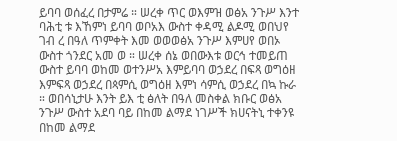ይባባ ወሰፈረ በታምሬ ። ሠረቀ ጥር ወእምዝ ወፅአ ንጉሥ እንተ ባሕቲ ቱ እኸምነ ይባባ ወቦአእ ውስተ ቀዳሚ ልዶሚ ወበህየ ገብ ረ በዓለ ጥምቀት እመ ወወወፅአ ንጉሥ እምሀየ ወበኦ ውስተ ጎንደር አመ ወ ። ሠረቀ ሰኔ ወበውእቱ ወርኅ ተመይጠ ውስተ ይባባ ወከመ ወተንሥአ እምይባባ ወኃደረ በፍጻ ወግዕዘ እምፍጻ ወኃደረ በጳምሲ ወግዕዘ እምነ ሳምሲ ወኃደረ በኳ ኩራ ። ወበሳኒታሁ እንት ይእ ቲ ፅለት በዓለ መስቀል ክቡር ወፅአ ንጉሥ ውስተ አደባ ባይ በከመ ልማደ ነገሥች ክሀናትኒ ተቀንዩ በከመ ልማደ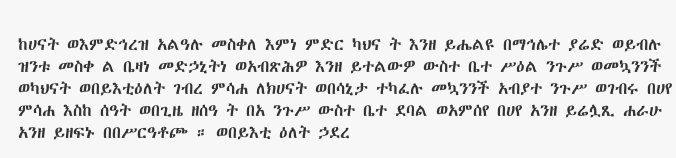ከሀናት ወእምድኅረዝ አልዓሉ መስቀለ እምነ ምድር ካህና ት እንዘ ይሔልዩ በማኅሌተ ያሬድ ወይብሉ ዝንቱ መስቀ ል ቤዛነ መድኃኒትነ ወአብጽሕዎ እንዘ ይተልውዎ ውስተ ቤተ ሥዕል ንጉሥ ወመኳንንች ወካህናት ወበይእቲዕለት ገብረ ምሳሐ ለክሀናት ወበሳኒታ ተካፈሉ መኳንንች አብያተ ንጉሥ ወገብሩ በሀየ ምሳሐ እስከ ሰዓት ወበጊዜ ዘሰዓ ት በአ ንጉሥ ውስተ ቤተ ደባል ወአምሰየ በሀየ አንዘ ይሬሏጺ ሐራሁ አንዘ ይዘፍኑ በበሥርዓቶጮ ። ወበይእቲ ዕለት ኃደረ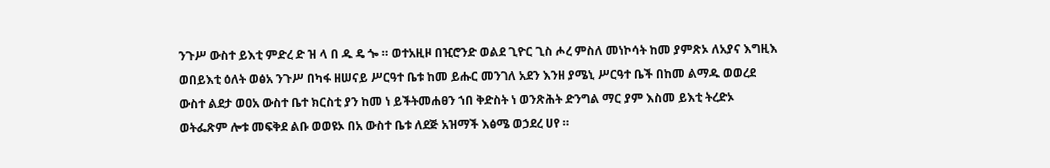ንጉሥ ውስተ ይእቲ ምድረ ድ ዝ ላ በ ዱ ዴ ጐ ። ወተአዚዞ በዢሮንድ ወልደ ጊዮር ጊስ ሖረ ምስለ መነኮሳት ከመ ያምጽኦ ለአያና እግዚእ ወበይእቲ ዕለት ወፅአ ንጉሥ በካፋ ዘሠናይ ሥርዓተ ቤቱ ከመ ይሑር መንገለ አደን እንዘ ያሜኒ ሥርዓተ ቤች በከመ ልማዱ ወወረደ ውስተ ልደታ ወዐአ ውስተ ቤተ ክርስቲ ያን ከመ ነ ይችትመሐፀን ኀበ ቅድስት ነ ወንጽሕት ድንግል ማር ያም እስመ ይእቲ ትረድኦ ወትፌጽም ሎቱ መፍቅደ ልቡ ወወዩኦ በአ ውስተ ቤቱ ለደጅ አዝማች እፅሜ ወኃደረ ሀየ ።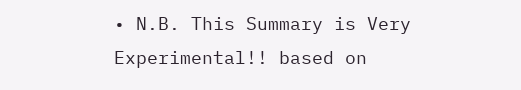• N.B. This Summary is Very Experimental!! based on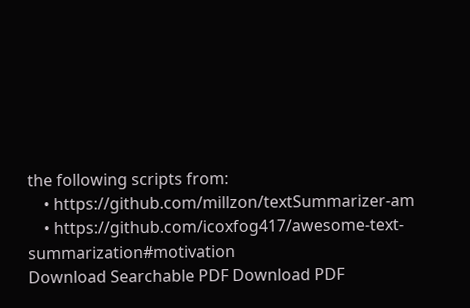the following scripts from:
    • https://github.com/millzon/textSummarizer-am
    • https://github.com/icoxfog417/awesome-text-summarization#motivation
Download Searchable PDF Download PDF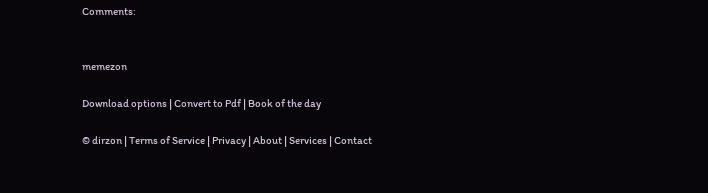Comments:


memezon

Download options | Convert to Pdf | Book of the day

© dirzon | Terms of Service | Privacy | About | Services | Contact